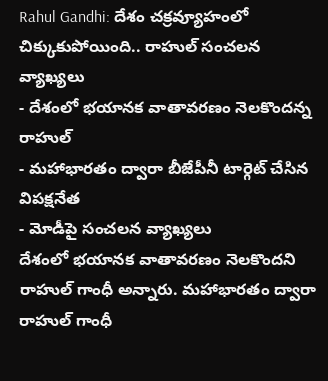Rahul Gandhi: దేశం చక్రవ్యూహంలో చిక్కుకుపోయింది.. రాహుల్ సంచలన వ్యాఖ్యలు
- దేశంలో భయానక వాతావరణం నెలకొందన్న రాహుల్
- మహాభారతం ద్వారా బీజేపీనీ టార్గెట్ చేసిన విపక్షనేత
- మోడీపై సంచలన వ్యాఖ్యలు
దేశంలో భయానక వాతావరణం నెలకొందని రాహుల్ గాంధీ అన్నారు. మహాభారతం ద్వారా రాహుల్ గాంధీ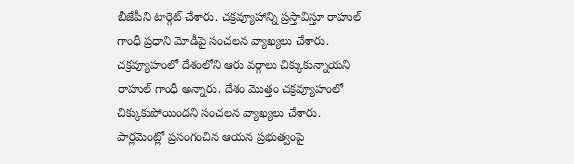బీజేపీని టార్గెట్ చేశారు. చక్రవ్యూహాన్ని ప్రస్తావిస్తూ రాహుల్ గాంధీ ప్రధాని మోడీపై సంచలన వ్యాఖ్యలు చేశారు. చక్రవ్యూహంలో దేశంలోని ఆరు వర్గాలు చిక్కుకున్నాయని రాహుల్ గాంధీ అన్నారు. దేశం మొత్తం చక్రవ్యూహంలో చిక్కుకుపోయిందని సంచలన వ్యాఖ్యలు చేశారు. పార్లమెంట్లో ప్రసంగంచిన ఆయన ప్రభుత్వంపై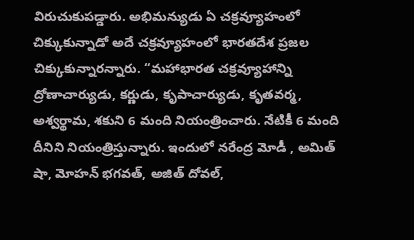విరుచుకుపడ్డారు. అభిమన్యుడు ఏ చక్రవ్యూహంలో చిక్కుకున్నాడో అదే చక్రవ్యూహంలో భారతదేశ ప్రజల చిక్కుకున్నారన్నారు. “మహాభారత చక్రవ్యూహాన్ని ద్రోణాచార్యుడు, కర్ణుడు, కృపాచార్యుడు, కృతవర్మ, అశ్వర్థామ, శకుని 6 మంది నియంత్రించారు. నేటికీ 6 మంది దీనిని నియంత్రిస్తున్నారు. ఇందులో నరేంద్ర మోడీ , అమిత్ షా, మోహన్ భగవత్, అజిత్ దోవల్,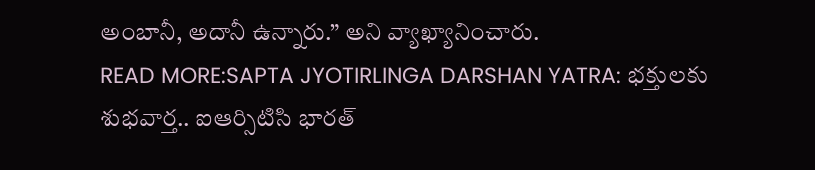అంబానీ, అదానీ ఉన్నారు.” అని వ్యాఖ్యానించారు.
READ MORE:SAPTA JYOTIRLINGA DARSHAN YATRA: భక్తులకు శుభవార్త.. ఐఆర్సిటిసి భారత్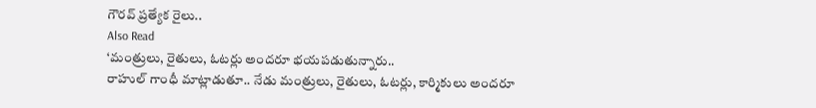గౌరవ్ ప్రత్యేక రైలు..
Also Read
‘మంత్రులు, రైతులు, ఓటర్లు అందరూ భయపడుతున్నారు..
రాహుల్ గాంధీ మాట్లాడుతూ.. నేడు మంత్రులు, రైతులు, ఓటర్లు, కార్మికులు అందరూ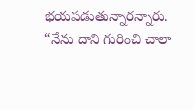భయపడుతున్నారన్నారు. “నేను దాని గురించి చాలా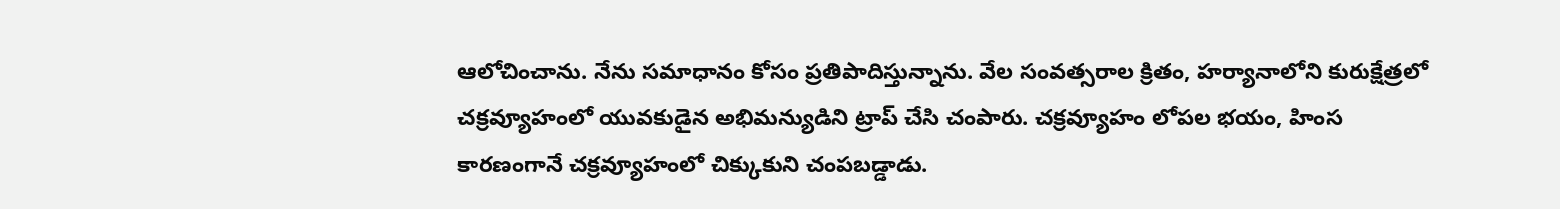ఆలోచించాను. నేను సమాధానం కోసం ప్రతిపాదిస్తున్నాను. వేల సంవత్సరాల క్రితం, హర్యానాలోని కురుక్షేత్రలో చక్రవ్యూహంలో యువకుడైన అభిమన్యుడిని ట్రాప్ చేసి చంపారు. చక్రవ్యూహం లోపల భయం, హింస కారణంగానే చక్రవ్యూహంలో చిక్కుకుని చంపబడ్డాడు.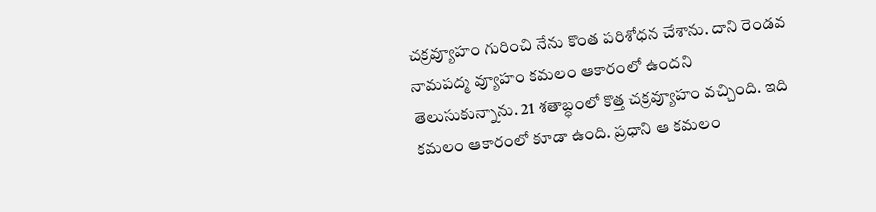చక్రవ్యూహం గురించి నేను కొంత పరిశోధన చేశాను. దాని రెండవ నామపద్మ వ్యూహం కమలం ఆకారంలో ఉందని తెలుసుకున్నాను. 21 శతాబ్ధంలో కొత్త చక్రవ్యూహం వచ్చింది. ఇది కమలం ఆకారంలో కూడా ఉంది. ప్రధాని ఆ కమలం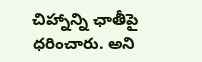చిహ్నాన్ని ఛాతీపై ధరించారు. అని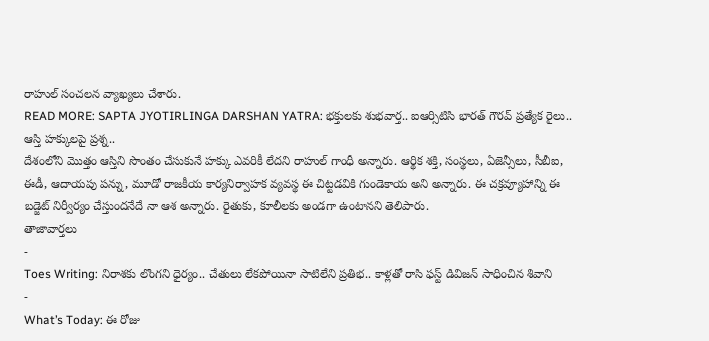రాహుల్ సంచలన వ్యాఖ్యలు చేశారు.
READ MORE: SAPTA JYOTIRLINGA DARSHAN YATRA: భక్తులకు శుభవార్త.. ఐఆర్సిటిసి భారత్ గౌరవ్ ప్రత్యేక రైలు..
ఆస్తి హక్కులపై ప్రశ్న..
దేశంలోని మొత్తం ఆస్తిని సొంతం చేసుకునే హక్కు ఎవరికీ లేదని రాహుల్ గాంధీ అన్నారు. ఆర్థిక శక్తి, సంస్థలు, ఏజెన్సీలు, సీబీఐ, ఈడీ, ఆదాయపు పన్ను, మూడో రాజకీయ కార్యనిర్వాహక వ్యవస్థ ఈ చిట్టడవికి గుండెకాయ అని అన్నారు. ఈ చక్రవ్యూహాన్ని ఈ బడ్జెట్ నిర్వీర్యం చేస్తుందనేదే నా ఆశ అన్నారు. రైతుకు, కూలీలకు అండగా ఉంటానని తెలిపారు.
తాజావార్తలు
-
Toes Writing: నిరాశకు లొంగని ధైర్యం.. చేతులు లేకపోయినా సాటిలేని ప్రతిభ.. కాళ్లతో రాసి ఫస్ట్ డివిజన్ సాధించిన శివాని
-
What’s Today: ఈ రోజు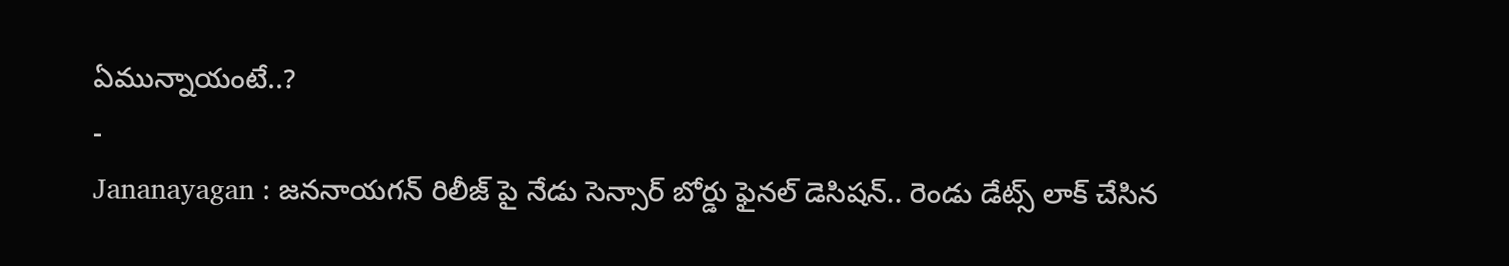ఏమున్నాయంటే..?
-
Jananayagan : జననాయగన్ రిలీజ్ పై నేడు సెన్సార్ బోర్డు ఫైనల్ డెసిషన్.. రెండు డేట్స్ లాక్ చేసిన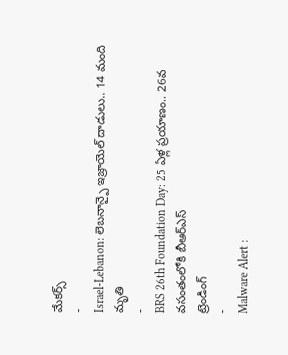మేకర్స్
-
Israel-Lebanon: లెబనాన్పై ఇజ్రాయెల్ దాడులు.. 14 మంది మృతి
-
BRS 26th Foundation Day: 25 ఏళ్ల ప్రయాణం.. 26వ వసంతంలోకి బీఆర్ఎస్
ట్రెండింగ్
-
Malware Alert :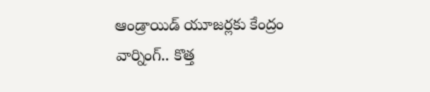ఆండ్రాయిడ్ యూజర్లకు కేంద్రం వార్నింగ్.. కొత్త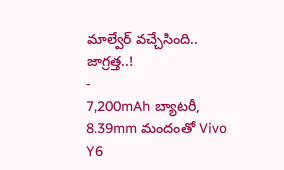మాల్వేర్ వచ్చేసింది.. జాగ్రత్త..!
-
7,200mAh బ్యాటరీ, 8.39mm మందంతో Vivo Y6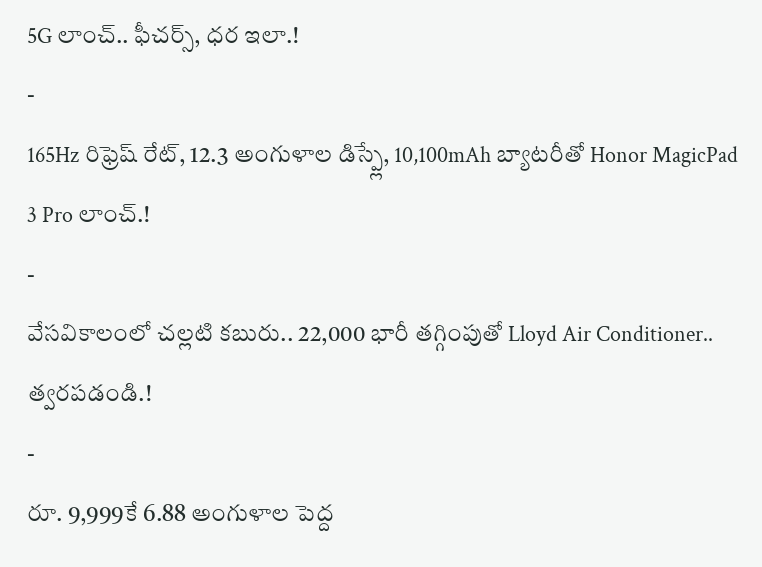5G లాంచ్.. ఫీచర్స్, ధర ఇలా.!
-
165Hz రిఫ్రెష్ రేట్, 12.3 అంగుళాల డిస్ప్లే, 10,100mAh బ్యాటరీతో Honor MagicPad 3 Pro లాంచ్.!
-
వేసవికాలంలో చల్లటి కబురు.. 22,000 భారీ తగ్గింపుతో Lloyd Air Conditioner.. త్వరపడండి.!
-
రూ. 9,999కే 6.88 అంగుళాల పెద్ద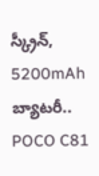స్క్రీన్, 5200mAh బ్యాటరీ.. POCO C81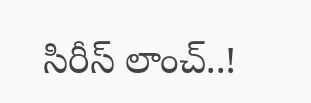సిరీస్ లాంచ్..!